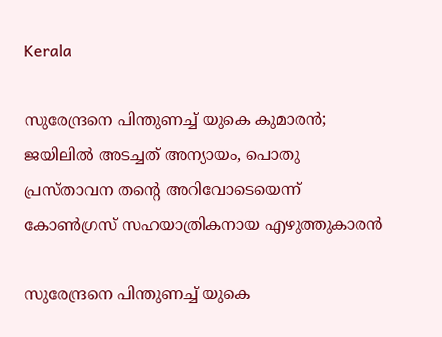Kerala

സുരേന്ദ്രനെ പിന്തുണച്ച് യുകെ കുമാരന്‍; ജയിലില്‍ അടച്ചത് അന്യായം, പൊതു പ്രസ്താവന തന്റെ അറിവോടെയെന്ന് കോണ്‍ഗ്രസ് സഹയാത്രികനായ എഴുത്തുകാരന്‍

സുരേന്ദ്രനെ പിന്തുണച്ച് യുകെ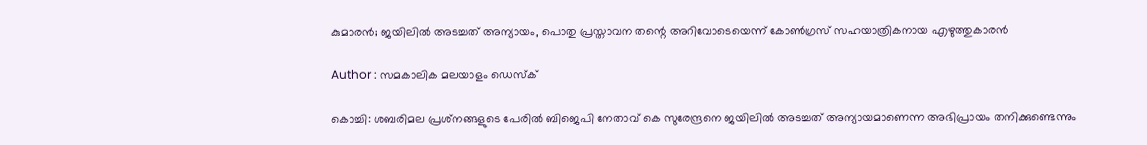കുമാരന്‍; ജയിലില്‍ അടച്ചത് അന്യായം, പൊതു പ്രസ്താവന തന്റെ അറിവോടെയെന്ന് കോണ്‍ഗ്രസ് സഹയാത്രികനായ എഴുത്തുകാരന്‍

Author : സമകാലിക മലയാളം ഡെസ്ക്

കൊച്ചി: ശബരിമല പ്രശ്‌നങ്ങളുടെ പേരില്‍ ബിജെപി നേതാവ് കെ സുരേന്ദ്രനെ ജയിലില്‍ അടച്ചത് അന്യായമാണെന്ന അഭിപ്രായം തനിക്കുണ്ടെന്നും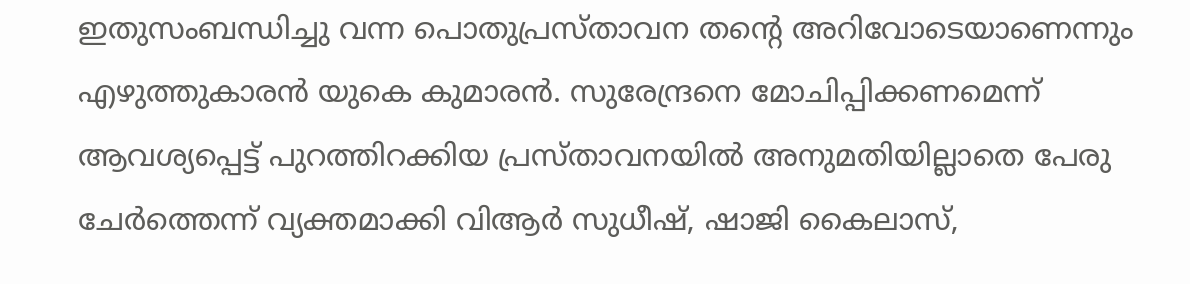ഇതുസംബന്ധിച്ചു വന്ന പൊതുപ്രസ്താവന തന്റെ അറിവോടെയാണെന്നും എഴുത്തുകാരന്‍ യുകെ കുമാരന്‍. സുരേന്ദ്രനെ മോചിപ്പിക്കണമെന്ന് ആവശ്യപ്പെട്ട് പുറത്തിറക്കിയ പ്രസ്താവനയില്‍ അനുമതിയില്ലാതെ പേരു ചേര്‍ത്തെന്ന് വ്യക്തമാക്കി വിആര്‍ സുധീഷ്, ഷാജി കൈലാസ്,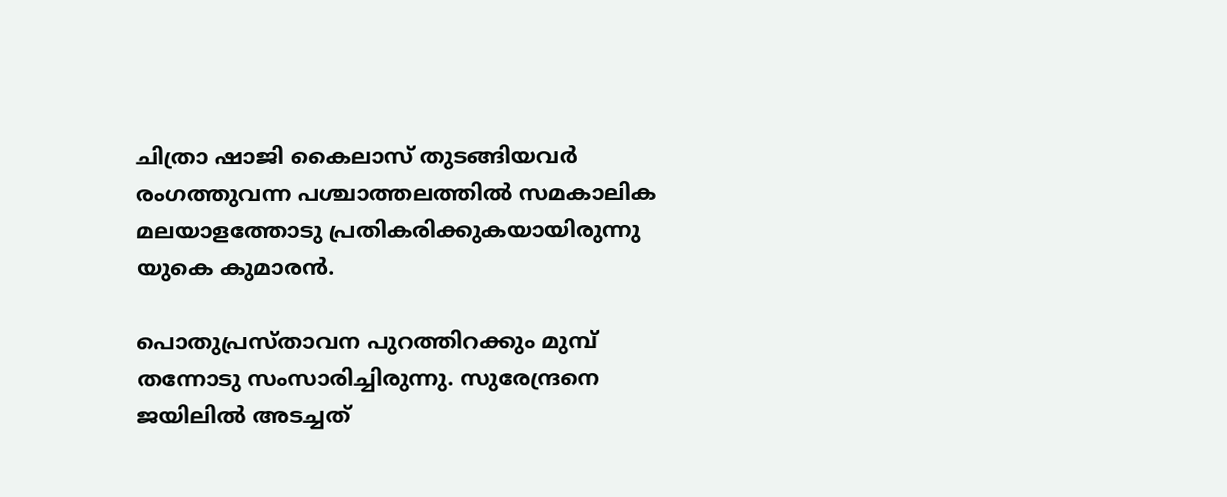ചിത്രാ ഷാജി കൈലാസ് തുടങ്ങിയവര്‍ രംഗത്തുവന്ന പശ്ചാത്തലത്തില്‍ സമകാലിക മലയാളത്തോടു പ്രതികരിക്കുകയായിരുന്നു യുകെ കുമാരന്‍.

പൊതുപ്രസ്താവന പുറത്തിറക്കും മുമ്പ് തന്നോടു സംസാരിച്ചിരുന്നു. സുരേന്ദ്രനെ ജയിലില്‍ അടച്ചത്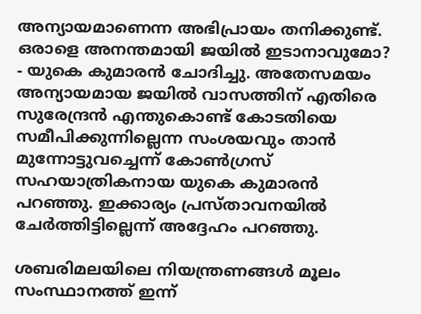അന്യായമാണെന്ന അഭിപ്രായം തനിക്കുണ്ട്. ഒരാളെ അനന്തമായി ജയില്‍ ഇടാനാവുമോ? - യുകെ കുമാരന്‍ ചോദിച്ചു. അതേസമയം അന്യായമായ ജയില്‍ വാസത്തിന് എതിരെ സുരേന്ദ്രന്‍ എന്തുകൊണ്ട് കോടതിയെ സമീപിക്കുന്നില്ലെന്ന സംശയവും താന്‍ മുന്നോട്ടുവച്ചെന്ന് കോണ്‍ഗ്രസ് സഹയാത്രികനായ യുകെ കുമാരന്‍ പറഞ്ഞു. ഇക്കാര്യം പ്രസ്താവനയില്‍ ചേര്‍ത്തിട്ടില്ലെന്ന് അദ്ദേഹം പറഞ്ഞു.

ശബരിമലയിലെ നിയന്ത്രണങ്ങള്‍ മൂലം സംസ്ഥാനത്ത് ഇന്ന്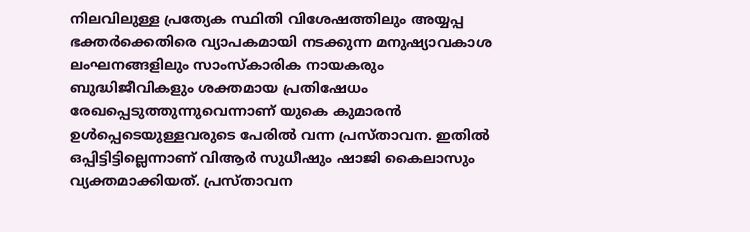നിലവിലുള്ള പ്രത്യേക സ്ഥിതി വിശേഷത്തിലും അയ്യപ്പ ഭക്തര്‍ക്കെതിരെ വ്യാപകമായി നടക്കുന്ന മനുഷ്യാവകാശ ലംഘനങ്ങളിലും സാംസ്‌കാരിക നായകരും ബുദ്ധിജീവികളും ശക്തമായ പ്രതിഷേധം രേഖപ്പെടുത്തുന്നുവെന്നാണ് യുകെ കുമാരന്‍ ഉള്‍പ്പെടെയുള്ളവരുടെ പേരില്‍ വന്ന പ്രസ്താവന. ഇതില്‍ ഒപ്പിട്ടിട്ടില്ലെന്നാണ് വിആര്‍ സുധീഷും ഷാജി കൈലാസും വ്യക്തമാക്കിയത്. പ്രസ്താവന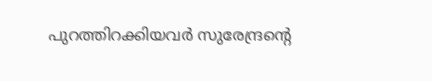പുറത്തിറക്കിയവര്‍ സുരേന്ദ്രന്റെ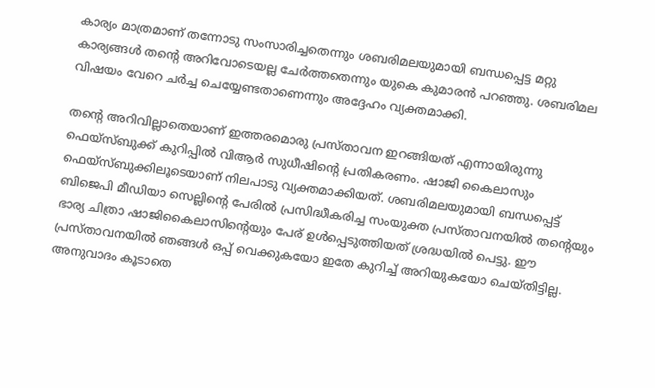കാര്യം മാത്രമാണ് തന്നോടു സംസാരിച്ചതെന്നും ശബരിമലയുമായി ബന്ധപ്പെട്ട മറ്റു കാര്യങ്ങള്‍ തന്റെ അറിവോടെയല്ല ചേര്‍ത്തതെന്നും യുകെ കുമാരന്‍ പറഞ്ഞു. ശബരിമല വിഷയം വേറെ ചര്‍ച്ച ചെയ്യേണ്ടതാണെന്നും അദ്ദേഹം വ്യക്തമാക്കി.

തന്റെ അറിവില്ലാതെയാണ് ഇത്തരമൊരു പ്രസ്താവന ഇറങ്ങിയത് എന്നായിരുന്നു ഫെയ്‌സ്ബുക്ക് കുറിപ്പില്‍ വിആര്‍ സുധീഷിന്റെ പ്രതികരണം. ഷാജി കൈലാസും ഫെയ്‌സ്ബുക്കിലൂടെയാണ് നിലപാടു വ്യക്തമാക്കിയത്. ശബരിമലയുമായി ബന്ധപ്പെട്ട് ബിജെപി മീഡിയാ സെല്ലിന്റെ പേരില്‍ പ്രസിദ്ധീകരിച്ച സംയുക്ത പ്രസ്താവനയില്‍ തന്റെയും ഭാര്യ ചിത്രാ ഷാജികൈലാസിന്റെയും പേര് ഉള്‍പ്പെടുത്തിയത് ശ്രദ്ധയില്‍ പെട്ടു. ഈ പ്രസ്താവനയില്‍ ഞങ്ങള്‍ ഒപ്പ് വെക്കുകയോ ഇതേ കുറിച്ച് അറിയുകയോ ചെയ്തിട്ടില്ല. അനുവാദം കൂടാതെ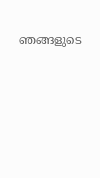ഞങ്ങളുടെ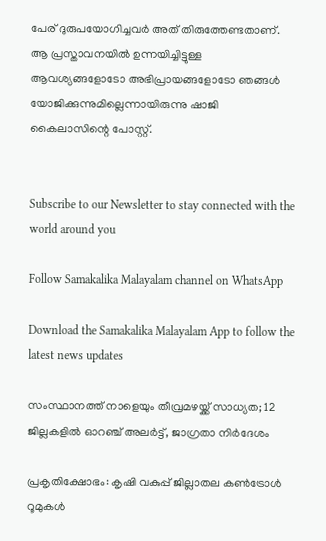പേര് ദുരുപയോഗിച്ചവര്‍ അത് തിരുത്തേണ്ടതാണ്. ആ പ്രസ്താവനയില്‍ ഉന്നയിച്ചിട്ടുള്ള ആവശ്യങ്ങളോടോ അഭിപ്രായങ്ങളോടോ ഞങ്ങള്‍ യോജിക്കുന്നുമില്ലെന്നായിരുന്നു ഷാജി കൈലാസിന്റെ പോസ്റ്റ്.


Subscribe to our Newsletter to stay connected with the world around you

Follow Samakalika Malayalam channel on WhatsApp

Download the Samakalika Malayalam App to follow the latest news updates

സംസ്ഥാനത്ത് നാളെയും തീവ്രമഴയ്ക്ക് സാധ്യത; 12 ജില്ലകളില്‍ ഓറഞ്ച് അലര്‍ട്ട്, ജാഗ്രതാ നിര്‍ദേശം

പ്രകൃതിക്ഷോഭം: കൃഷി വകുപ്പ് ജില്ലാതല കൺട്രോൾ റൂമുകൾ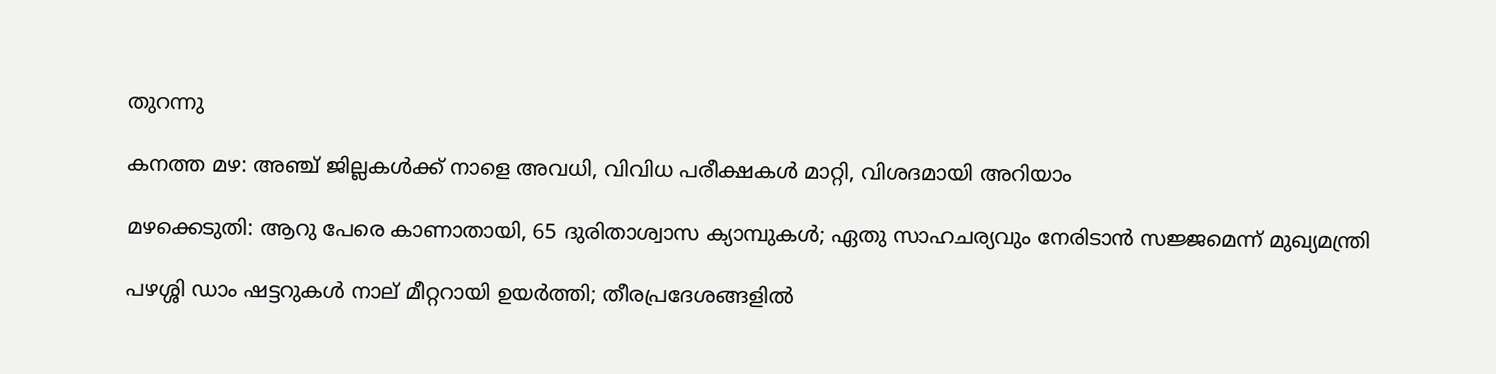തുറന്നു

കനത്ത മഴ: അഞ്ച് ജില്ലകൾക്ക് നാളെ അവധി, വിവിധ പരീക്ഷകൾ മാറ്റി, വിശദമായി അറിയാം

മഴക്കെടുതി: ആറു പേരെ കാണാതായി, 65 ദുരിതാശ്വാസ ക്യാമ്പുകള്‍; ഏതു സാഹചര്യവും നേരിടാൻ സജ്ജമെന്ന് മുഖ്യമന്ത്രി

പഴശ്ശി ഡാം ഷട്ടറുകള്‍ നാല് മീറ്ററായി ഉയര്‍ത്തി; തീരപ്രദേശങ്ങളില്‍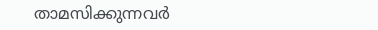താമസിക്കുന്നവര്‍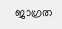ജാഗ്രത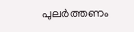പുലർത്തണം